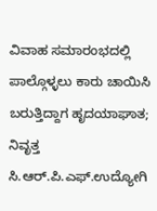ವಿವಾಹ ಸಮಾರಂಭದಲ್ಲಿ ಪಾಲ್ಗೊಳ್ಳಲು ಕಾರು ಚಾಯಿಸಿ ಬರುತ್ತಿದ್ದಾಗ ಹೃದಯಾಘಾತ; ನಿವೃತ್ತ ಸಿ.ಆರ್.ಪಿ.ಎಫ್.ಉದ್ಯೋಗಿ‌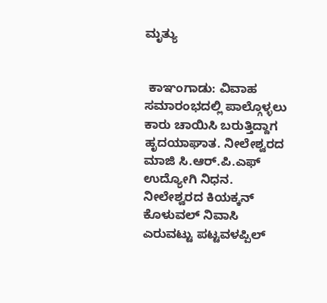ಮೃತ್ಯು


 ಕಾಞಂಗಾಡು: ವಿವಾಹ ಸಮಾರಂಭದಲ್ಲಿ ಪಾಲ್ಗೊಳ್ಳಲು ಕಾರು ಚಾಯಿಸಿ ಬರುತ್ತಿದ್ದಾಗ ಹೃದಯಾಘಾತ. ನೀಲೇಶ್ವರದ ಮಾಜಿ ಸಿ.ಆರ್.ಪಿ.ಎಫ್ ಉದ್ಯೋಗಿ ನಿಧನ. ನೀಲೇಶ್ವರದ ಕಿಯಕ್ಕನ್ ಕೊಳುವಲ್ ನಿವಾಸಿ ಎರುವಟ್ಟು ಪಟ್ಟವಳಪ್ಪಿಲ್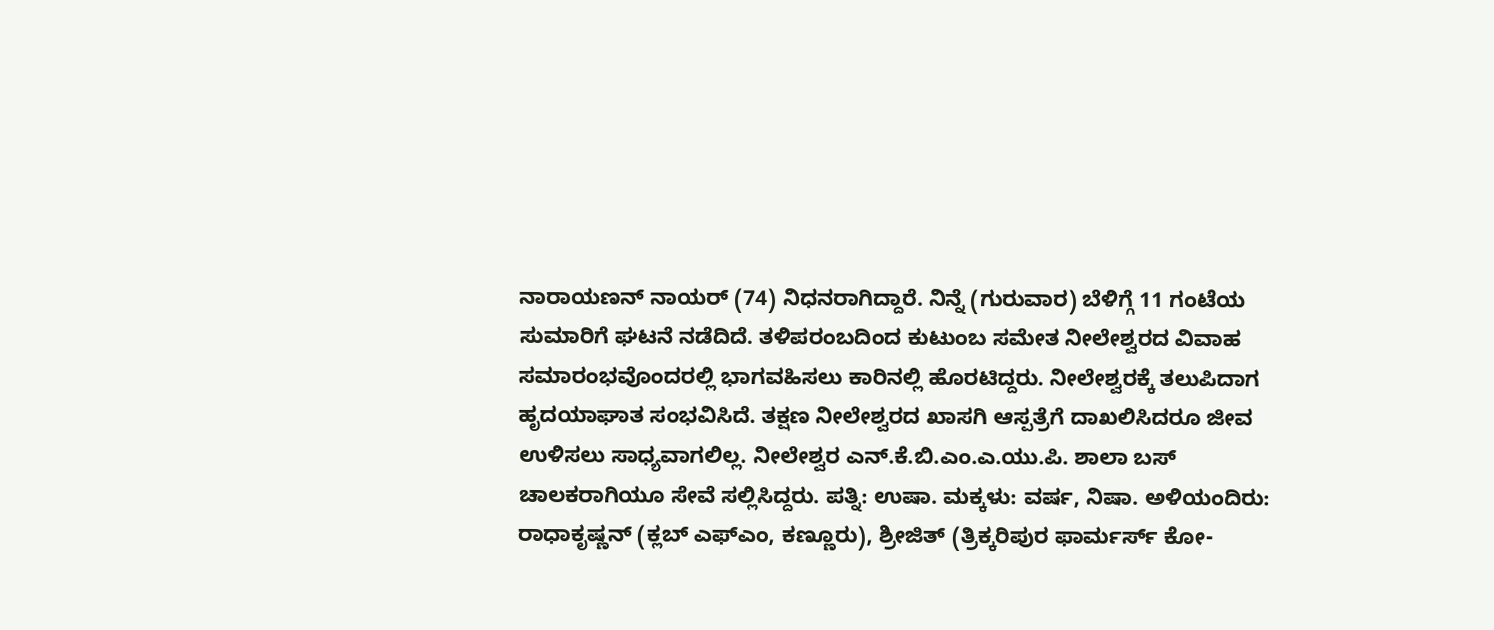ನಾರಾಯಣನ್ ನಾಯರ್ (74) ನಿಧನರಾಗಿದ್ದಾರೆ. ನಿನ್ನೆ (ಗುರುವಾರ) ಬೆಳಿಗ್ಗೆ 11 ಗಂಟೆಯ ಸುಮಾರಿಗೆ ಘಟನೆ ನಡೆದಿದೆ. ತಳಿಪರಂಬದಿಂದ ಕುಟುಂಬ ಸಮೇತ ನೀಲೇಶ್ವರದ ವಿವಾಹ ಸಮಾರಂಭವೊಂದರಲ್ಲಿ ಭಾಗವಹಿಸಲು ಕಾರಿನಲ್ಲಿ ಹೊರಟಿದ್ದರು. ನೀಲೇಶ್ವರಕ್ಕೆ ತಲುಪಿದಾಗ ಹೃದಯಾಘಾತ ಸಂಭವಿಸಿದೆ. ತಕ್ಷಣ ನೀಲೇಶ್ವರದ ಖಾಸಗಿ ಆಸ್ಪತ್ರೆಗೆ ದಾಖಲಿಸಿದರೂ ಜೀವ ಉಳಿಸಲು ಸಾಧ್ಯವಾಗಲಿಲ್ಲ. ನೀಲೇಶ್ವರ ಎನ್.ಕೆ.ಬಿ.ಎಂ.ಎ.ಯು.ಪಿ. ಶಾಲಾ ಬಸ್ ಚಾಲಕರಾಗಿಯೂ ಸೇವೆ ಸಲ್ಲಿಸಿದ್ದರು. ಪತ್ನಿ: ಉಷಾ. ಮಕ್ಕಳು: ವರ್ಷ, ನಿಷಾ. ಅಳಿಯಂದಿರು: ರಾಧಾಕೃಷ್ಣನ್ (ಕ್ಲಬ್ ಎಫ್‌ಎಂ, ಕಣ್ಣೂರು), ಶ್ರೀಜಿತ್ (ತ್ರಿಕ್ಕರಿಪುರ ಫಾರ್ಮರ್ಸ್ ಕೋ-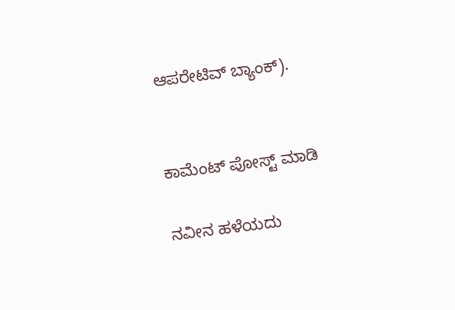ಆಪರೇಟಿವ್ ಬ್ಯಾಂಕ್).


ಕಾಮೆಂಟ್‌‌ ಪೋಸ್ಟ್‌ ಮಾಡಿ

ನವೀನ ಹಳೆಯದು